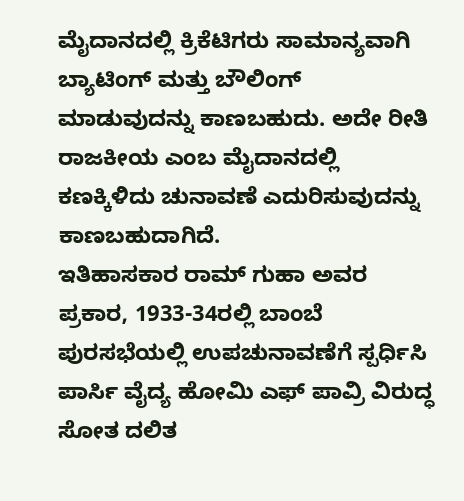ಮೈದಾನದಲ್ಲಿ ಕ್ರಿಕೆಟಿಗರು ಸಾಮಾನ್ಯವಾಗಿ ಬ್ಯಾಟಿಂಗ್ ಮತ್ತು ಬೌಲಿಂಗ್ ಮಾಡುವುದನ್ನು ಕಾಣಬಹುದು. ಅದೇ ರೀತಿ ರಾಜಕೀಯ ಎಂಬ ಮೈದಾನದಲ್ಲಿ ಕಣಕ್ಕಿಳಿದು ಚುನಾವಣೆ ಎದುರಿಸುವುದನ್ನು ಕಾಣಬಹುದಾಗಿದೆ.
ಇತಿಹಾಸಕಾರ ರಾಮ್ ಗುಹಾ ಅವರ ಪ್ರಕಾರ, 1933-34ರಲ್ಲಿ ಬಾಂಬೆ ಪುರಸಭೆಯಲ್ಲಿ ಉಪಚುನಾವಣೆಗೆ ಸ್ಪರ್ಧಿಸಿ ಪಾರ್ಸಿ ವೈದ್ಯ ಹೋಮಿ ಎಫ್ ಪಾವ್ರಿ ವಿರುದ್ಧ ಸೋತ ದಲಿತ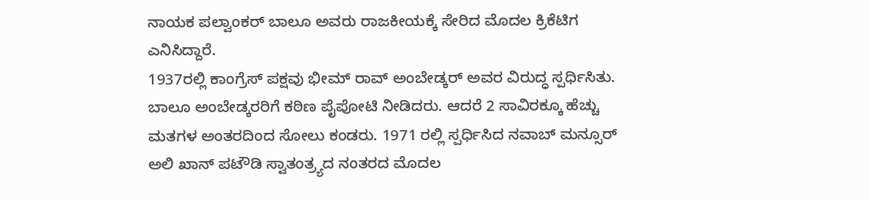ನಾಯಕ ಪಲ್ವಾಂಕರ್ ಬಾಲೂ ಅವರು ರಾಜಕೀಯಕ್ಕೆ ಸೇರಿದ ಮೊದಲ ಕ್ರಿಕೆಟಿಗ ಎನಿಸಿದ್ದಾರೆ.
1937ರಲ್ಲಿ ಕಾಂಗ್ರೆಸ್ ಪಕ್ಷವು ಭೀಮ್ ರಾವ್ ಅಂಬೇಡ್ಕರ್ ಅವರ ವಿರುದ್ಧ ಸ್ಪರ್ಧಿಸಿತು. ಬಾಲೂ ಅಂಬೇಡ್ಕರರಿಗೆ ಕಠಿಣ ಪೈಪೋಟಿ ನೀಡಿದರು. ಆದರೆ 2 ಸಾವಿರಕ್ಕೂ ಹೆಚ್ಚು ಮತಗಳ ಅಂತರದಿಂದ ಸೋಲು ಕಂಡರು. 1971 ರಲ್ಲಿ ಸ್ಪರ್ಧಿಸಿದ ನವಾಬ್ ಮನ್ಸೂರ್ ಅಲಿ ಖಾನ್ ಪಟೌಡಿ ಸ್ವಾತಂತ್ರ್ಯದ ನಂತರದ ಮೊದಲ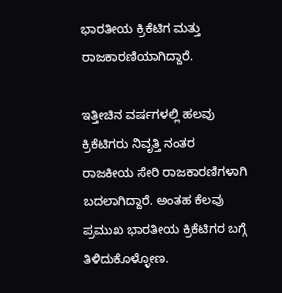ಭಾರತೀಯ ಕ್ರಿಕೆಟಿಗ ಮತ್ತು ರಾಜಕಾರಣಿಯಾಗಿದ್ದಾರೆ.

ಇತ್ತೀಚಿನ ವರ್ಷಗಳಲ್ಲಿ ಹಲವು ಕ್ರಿಕೆಟಿಗರು ನಿವೃತ್ತಿ ನಂತರ ರಾಜಕೀಯ ಸೇರಿ ರಾಜಕಾರಣಿಗಳಾಗಿ ಬದಲಾಗಿದ್ದಾರೆ. ಅಂತಹ ಕೆಲವು ಪ್ರಮುಖ ಭಾರತೀಯ ಕ್ರಿಕೆಟಿಗರ ಬಗ್ಗೆ ತಿಳಿದುಕೊಳ್ಳೋಣ.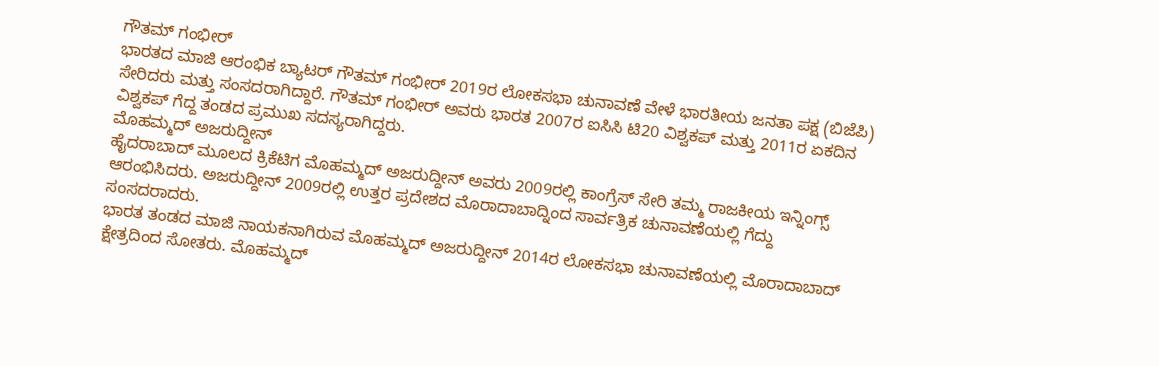ಗೌತಮ್ ಗಂಭೀರ್
ಭಾರತದ ಮಾಜಿ ಆರಂಭಿಕ ಬ್ಯಾಟರ್ ಗೌತಮ್ ಗಂಭೀರ್ 2019ರ ಲೋಕಸಭಾ ಚುನಾವಣೆ ವೇಳೆ ಭಾರತೀಯ ಜನತಾ ಪಕ್ಷ (ಬಿಜೆಪಿ) ಸೇರಿದರು ಮತ್ತು ಸಂಸದರಾಗಿದ್ದಾರೆ. ಗೌತಮ್ ಗಂಭೀರ್ ಅವರು ಭಾರತ 2007ರ ಐಸಿಸಿ ಟಿ20 ವಿಶ್ವಕಪ್ ಮತ್ತು 2011ರ ಏಕದಿನ ವಿಶ್ವಕಪ್ ಗೆದ್ದ ತಂಡದ ಪ್ರಮುಖ ಸದಸ್ಯರಾಗಿದ್ದರು.
ಮೊಹಮ್ಮದ್ ಅಜರುದ್ದೀನ್
ಹೈದರಾಬಾದ್ ಮೂಲದ ಕ್ರಿಕೆಟಿಗ ಮೊಹಮ್ಮದ್ ಅಜರುದ್ದೀನ್ ಅವರು 2009ರಲ್ಲಿ ಕಾಂಗ್ರೆಸ್ ಸೇರಿ ತಮ್ಮ ರಾಜಕೀಯ ಇನ್ನಿಂಗ್ಸ್ ಆರಂಭಿಸಿದರು. ಅಜರುದ್ದೀನ್ 2009ರಲ್ಲಿ ಉತ್ತರ ಪ್ರದೇಶದ ಮೊರಾದಾಬಾದ್ನಿಂದ ಸಾರ್ವತ್ರಿಕ ಚುನಾವಣೆಯಲ್ಲಿ ಗೆದ್ದು ಸಂಸದರಾದರು.
ಭಾರತ ತಂಡದ ಮಾಜಿ ನಾಯಕನಾಗಿರುವ ಮೊಹಮ್ಮದ್ ಅಜರುದ್ದೀನ್ 2014ರ ಲೋಕಸಭಾ ಚುನಾವಣೆಯಲ್ಲಿ ಮೊರಾದಾಬಾದ್ ಕ್ಷೇತ್ರದಿಂದ ಸೋತರು. ಮೊಹಮ್ಮದ್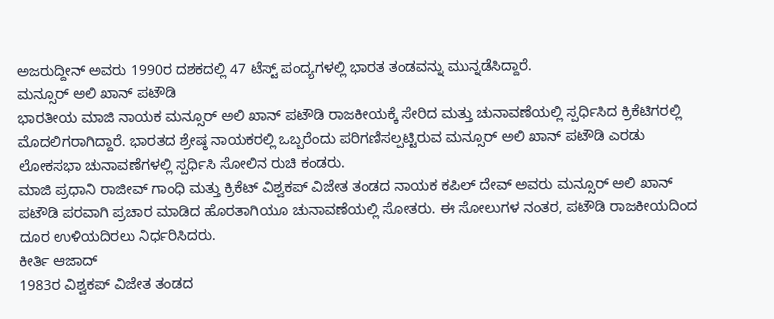ಅಜರುದ್ದೀನ್ ಅವರು 1990ರ ದಶಕದಲ್ಲಿ 47 ಟೆಸ್ಟ್ ಪಂದ್ಯಗಳಲ್ಲಿ ಭಾರತ ತಂಡವನ್ನು ಮುನ್ನಡೆಸಿದ್ದಾರೆ.
ಮನ್ಸೂರ್ ಅಲಿ ಖಾನ್ ಪಟೌಡಿ
ಭಾರತೀಯ ಮಾಜಿ ನಾಯಕ ಮನ್ಸೂರ್ ಅಲಿ ಖಾನ್ ಪಟೌಡಿ ರಾಜಕೀಯಕ್ಕೆ ಸೇರಿದ ಮತ್ತು ಚುನಾವಣೆಯಲ್ಲಿ ಸ್ಪರ್ಧಿಸಿದ ಕ್ರಿಕೆಟಿಗರಲ್ಲಿ ಮೊದಲಿಗರಾಗಿದ್ದಾರೆ. ಭಾರತದ ಶ್ರೇಷ್ಠ ನಾಯಕರಲ್ಲಿ ಒಬ್ಬರೆಂದು ಪರಿಗಣಿಸಲ್ಪಟ್ಟಿರುವ ಮನ್ಸೂರ್ ಅಲಿ ಖಾನ್ ಪಟೌಡಿ ಎರಡು ಲೋಕಸಭಾ ಚುನಾವಣೆಗಳಲ್ಲಿ ಸ್ಪರ್ಧಿಸಿ ಸೋಲಿನ ರುಚಿ ಕಂಡರು.
ಮಾಜಿ ಪ್ರಧಾನಿ ರಾಜೀವ್ ಗಾಂಧಿ ಮತ್ತು ಕ್ರಿಕೆಟ್ ವಿಶ್ವಕಪ್ ವಿಜೇತ ತಂಡದ ನಾಯಕ ಕಪಿಲ್ ದೇವ್ ಅವರು ಮನ್ಸೂರ್ ಅಲಿ ಖಾನ್ ಪಟೌಡಿ ಪರವಾಗಿ ಪ್ರಚಾರ ಮಾಡಿದ ಹೊರತಾಗಿಯೂ ಚುನಾವಣೆಯಲ್ಲಿ ಸೋತರು. ಈ ಸೋಲುಗಳ ನಂತರ, ಪಟೌಡಿ ರಾಜಕೀಯದಿಂದ ದೂರ ಉಳಿಯದಿರಲು ನಿರ್ಧರಿಸಿದರು.
ಕೀರ್ತಿ ಆಜಾದ್
1983ರ ವಿಶ್ವಕಪ್ ವಿಜೇತ ತಂಡದ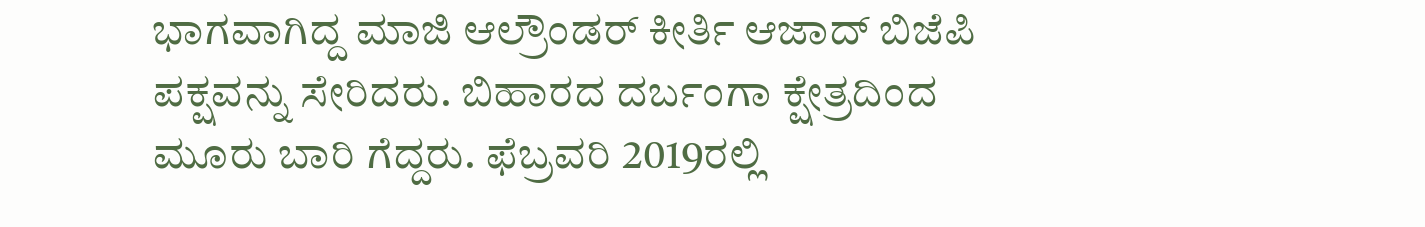ಭಾಗವಾಗಿದ್ದ ಮಾಜಿ ಆಲ್ರೌಂಡರ್ ಕೀರ್ತಿ ಆಜಾದ್ ಬಿಜೆಪಿ ಪಕ್ಷವನ್ನು ಸೇರಿದರು. ಬಿಹಾರದ ದರ್ಬಂಗಾ ಕ್ಷೇತ್ರದಿಂದ ಮೂರು ಬಾರಿ ಗೆದ್ದರು. ಫೆಬ್ರವರಿ 2019ರಲ್ಲಿ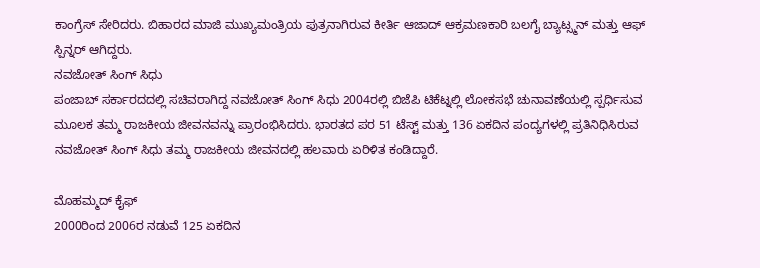ಕಾಂಗ್ರೆಸ್ ಸೇರಿದರು. ಬಿಹಾರದ ಮಾಜಿ ಮುಖ್ಯಮಂತ್ರಿಯ ಪುತ್ರನಾಗಿರುವ ಕೀರ್ತಿ ಆಜಾದ್ ಆಕ್ರಮಣಕಾರಿ ಬಲಗೈ ಬ್ಯಾಟ್ಸ್ಮನ್ ಮತ್ತು ಆಫ್ ಸ್ಪಿನ್ನರ್ ಆಗಿದ್ದರು.
ನವಜೋತ್ ಸಿಂಗ್ ಸಿಧು
ಪಂಜಾಬ್ ಸರ್ಕಾರದದಲ್ಲಿ ಸಚಿವರಾಗಿದ್ದ ನವಜೋತ್ ಸಿಂಗ್ ಸಿಧು 2004ರಲ್ಲಿ ಬಿಜೆಪಿ ಟಿಕೆಟ್ನಲ್ಲಿ ಲೋಕಸಭೆ ಚುನಾವಣೆಯಲ್ಲಿ ಸ್ಪರ್ಧಿಸುವ ಮೂಲಕ ತಮ್ಮ ರಾಜಕೀಯ ಜೀವನವನ್ನು ಪ್ರಾರಂಭಿಸಿದರು. ಭಾರತದ ಪರ 51 ಟೆಸ್ಟ್ ಮತ್ತು 136 ಏಕದಿನ ಪಂದ್ಯಗಳಲ್ಲಿ ಪ್ರತಿನಿಧಿಸಿರುವ ನವಜೋತ್ ಸಿಂಗ್ ಸಿಧು ತಮ್ಮ ರಾಜಕೀಯ ಜೀವನದಲ್ಲಿ ಹಲವಾರು ಏರಿಳಿತ ಕಂಡಿದ್ದಾರೆ.

ಮೊಹಮ್ಮದ್ ಕೈಫ್
2000ರಿಂದ 2006ರ ನಡುವೆ 125 ಏಕದಿನ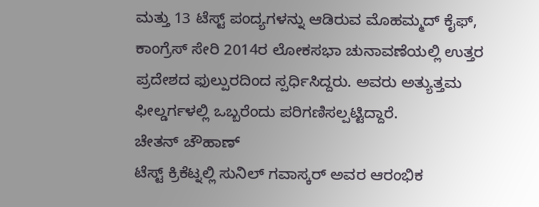ಮತ್ತು 13 ಟೆಸ್ಟ್ ಪಂದ್ಯಗಳನ್ನು ಆಡಿರುವ ಮೊಹಮ್ಮದ್ ಕೈಫ್, ಕಾಂಗ್ರೆಸ್ ಸೇರಿ 2014ರ ಲೋಕಸಭಾ ಚುನಾವಣೆಯಲ್ಲಿ ಉತ್ತರ ಪ್ರದೇಶದ ಫುಲ್ಪುರದಿಂದ ಸ್ಪರ್ಧಿಸಿದ್ದರು. ಅವರು ಅತ್ಯುತ್ತಮ ಫೀಲ್ಡರ್ಗಳಲ್ಲಿ ಒಬ್ಬರೆಂದು ಪರಿಗಣಿಸಲ್ಪಟ್ಟಿದ್ದಾರೆ.
ಚೇತನ್ ಚೌಹಾಣ್
ಟೆಸ್ಟ್ ಕ್ರಿಕೆಟ್ನಲ್ಲಿ ಸುನಿಲ್ ಗವಾಸ್ಕರ್ ಅವರ ಆರಂಭಿಕ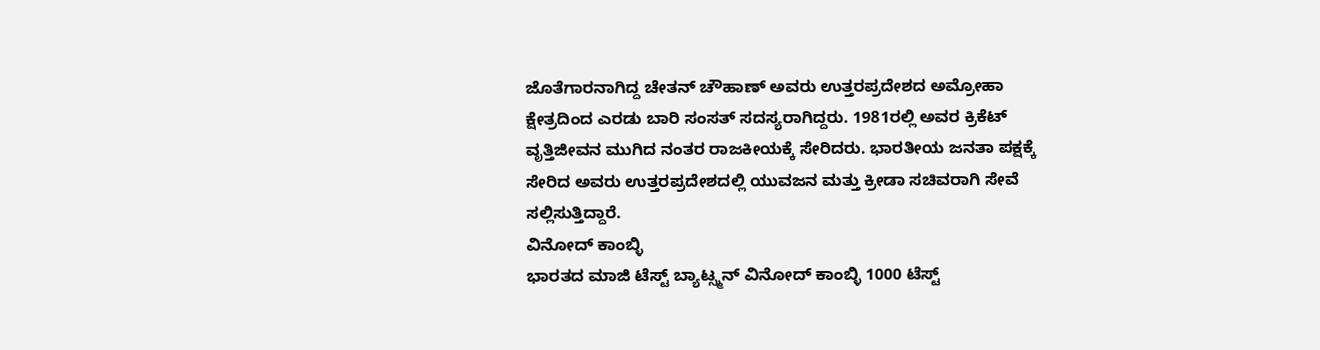ಜೊತೆಗಾರನಾಗಿದ್ದ ಚೇತನ್ ಚೌಹಾಣ್ ಅವರು ಉತ್ತರಪ್ರದೇಶದ ಅಮ್ರೋಹಾ ಕ್ಷೇತ್ರದಿಂದ ಎರಡು ಬಾರಿ ಸಂಸತ್ ಸದಸ್ಯರಾಗಿದ್ದರು. 1981ರಲ್ಲಿ ಅವರ ಕ್ರಿಕೆಟ್ ವೃತ್ತಿಜೀವನ ಮುಗಿದ ನಂತರ ರಾಜಕೀಯಕ್ಕೆ ಸೇರಿದರು. ಭಾರತೀಯ ಜನತಾ ಪಕ್ಷಕ್ಕೆ ಸೇರಿದ ಅವರು ಉತ್ತರಪ್ರದೇಶದಲ್ಲಿ ಯುವಜನ ಮತ್ತು ಕ್ರೀಡಾ ಸಚಿವರಾಗಿ ಸೇವೆ ಸಲ್ಲಿಸುತ್ತಿದ್ದಾರೆ.
ವಿನೋದ್ ಕಾಂಬ್ಳಿ
ಭಾರತದ ಮಾಜಿ ಟೆಸ್ಟ್ ಬ್ಯಾಟ್ಸ್ಮನ್ ವಿನೋದ್ ಕಾಂಬ್ಳಿ 1000 ಟೆಸ್ಟ್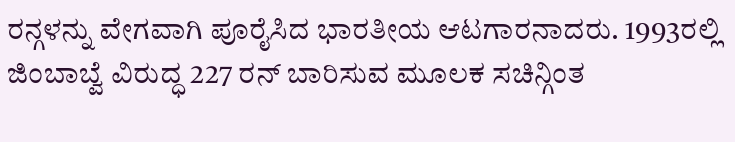ರನ್ಗಳನ್ನು ವೇಗವಾಗಿ ಪೂರೈಸಿದ ಭಾರತೀಯ ಆಟಗಾರನಾದರು. 1993ರಲ್ಲಿ ಜಿಂಬಾಬ್ವೆ ವಿರುದ್ಧ 227 ರನ್ ಬಾರಿಸುವ ಮೂಲಕ ಸಚಿನ್ಗಿಂತ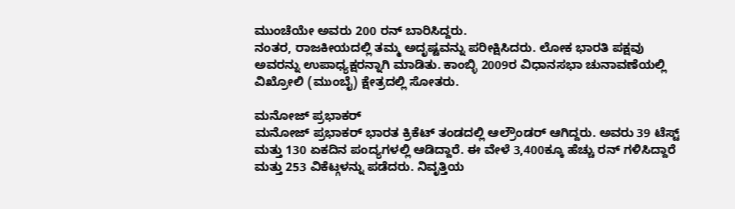ಮುಂಚೆಯೇ ಅವರು 200 ರನ್ ಬಾರಿಸಿದ್ದರು.
ನಂತರ, ರಾಜಕೀಯದಲ್ಲಿ ತಮ್ಮ ಅದೃಷ್ಟವನ್ನು ಪರೀಕ್ಷಿಸಿದರು. ಲೋಕ ಭಾರತಿ ಪಕ್ಷವು ಅವರನ್ನು ಉಪಾಧ್ಯಕ್ಷರನ್ನಾಗಿ ಮಾಡಿತು. ಕಾಂಬ್ಳಿ 2009ರ ವಿಧಾನಸಭಾ ಚುನಾವಣೆಯಲ್ಲಿ ವಿಖ್ರೋಲಿ (ಮುಂಬೈ) ಕ್ಷೇತ್ರದಲ್ಲಿ ಸೋತರು.

ಮನೋಜ್ ಪ್ರಭಾಕರ್
ಮನೋಜ್ ಪ್ರಭಾಕರ್ ಭಾರತ ಕ್ರಿಕೆಟ್ ತಂಡದಲ್ಲಿ ಆಲ್ರೌಂಡರ್ ಆಗಿದ್ದರು. ಅವರು 39 ಟೆಸ್ಟ್ ಮತ್ತು 130 ಏಕದಿನ ಪಂದ್ಯಗಳಲ್ಲಿ ಆಡಿದ್ದಾರೆ. ಈ ವೇಳೆ 3,400ಕ್ಕೂ ಹೆಚ್ಚು ರನ್ ಗಳಿಸಿದ್ದಾರೆ ಮತ್ತು 253 ವಿಕೆಟ್ಗಳನ್ನು ಪಡೆದರು. ನಿವೃತ್ತಿಯ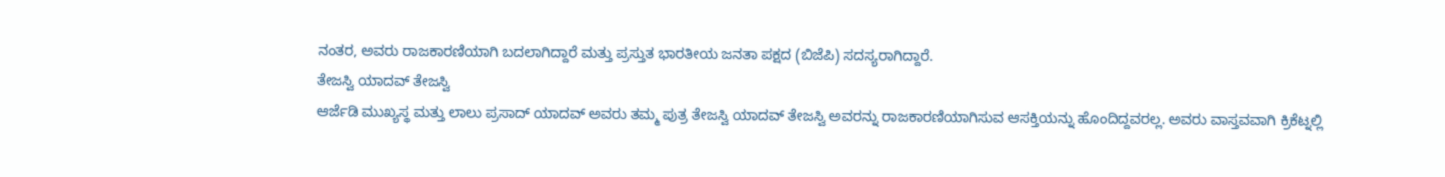ನಂತರ, ಅವರು ರಾಜಕಾರಣಿಯಾಗಿ ಬದಲಾಗಿದ್ದಾರೆ ಮತ್ತು ಪ್ರಸ್ತುತ ಭಾರತೀಯ ಜನತಾ ಪಕ್ಷದ (ಬಿಜೆಪಿ) ಸದಸ್ಯರಾಗಿದ್ದಾರೆ.
ತೇಜಸ್ವಿ ಯಾದವ್ ತೇಜಸ್ವಿ
ಆರ್ಜೆಡಿ ಮುಖ್ಯಸ್ಥ ಮತ್ತು ಲಾಲು ಪ್ರಸಾದ್ ಯಾದವ್ ಅವರು ತಮ್ಮ ಪುತ್ರ ತೇಜಸ್ವಿ ಯಾದವ್ ತೇಜಸ್ವಿ ಅವರನ್ನು ರಾಜಕಾರಣಿಯಾಗಿಸುವ ಆಸಕ್ತಿಯನ್ನು ಹೊಂದಿದ್ದವರಲ್ಲ. ಅವರು ವಾಸ್ತವವಾಗಿ ಕ್ರಿಕೆಟ್ನಲ್ಲಿ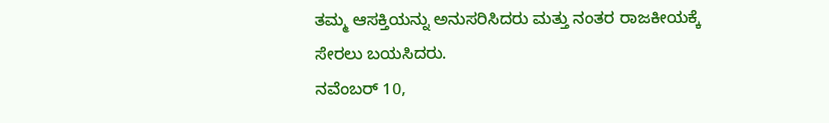ತಮ್ಮ ಆಸಕ್ತಿಯನ್ನು ಅನುಸರಿಸಿದರು ಮತ್ತು ನಂತರ ರಾಜಕೀಯಕ್ಕೆ ಸೇರಲು ಬಯಸಿದರು.
ನವೆಂಬರ್ 10,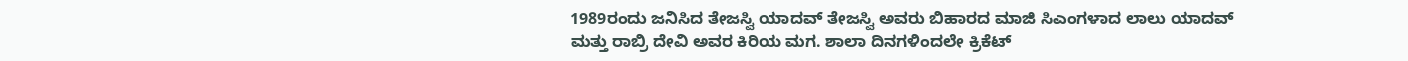1989ರಂದು ಜನಿಸಿದ ತೇಜಸ್ವಿ ಯಾದವ್ ತೇಜಸ್ವಿ ಅವರು ಬಿಹಾರದ ಮಾಜಿ ಸಿಎಂಗಳಾದ ಲಾಲು ಯಾದವ್ ಮತ್ತು ರಾಬ್ರಿ ದೇವಿ ಅವರ ಕಿರಿಯ ಮಗ. ಶಾಲಾ ದಿನಗಳಿಂದಲೇ ಕ್ರಿಕೆಟ್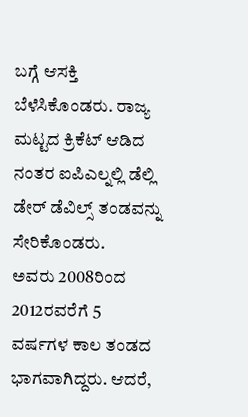ಬಗ್ಗೆ ಆಸಕ್ತಿ ಬೆಳೆಸಿಕೊಂಡರು. ರಾಜ್ಯ ಮಟ್ಟದ ಕ್ರಿಕೆಟ್ ಆಡಿದ ನಂತರ ಐಪಿಎಲ್ನಲ್ಲಿ ಡೆಲ್ಲಿ ಡೇರ್ ಡೆವಿಲ್ಸ್ ತಂಡವನ್ನು ಸೇರಿಕೊಂಡರು.
ಅವರು 2008ರಿಂದ 2012ರವರೆಗೆ 5 ವರ್ಷಗಳ ಕಾಲ ತಂಡದ ಭಾಗವಾಗಿದ್ದರು. ಆದರೆ,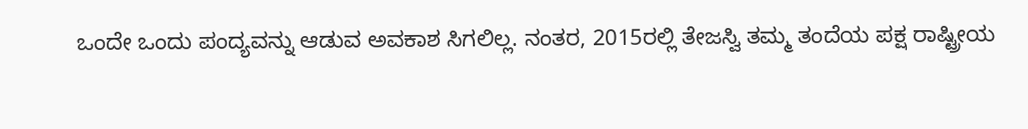ಒಂದೇ ಒಂದು ಪಂದ್ಯವನ್ನು ಆಡುವ ಅವಕಾಶ ಸಿಗಲಿಲ್ಲ. ನಂತರ, 2015ರಲ್ಲಿ ತೇಜಸ್ವಿ ತಮ್ಮ ತಂದೆಯ ಪಕ್ಷ ರಾಷ್ಟ್ರೀಯ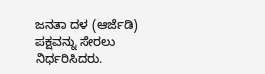ಜನತಾ ದಳ (ಆರ್ಜೆಡಿ) ಪಕ್ಷವನ್ನು ಸೇರಲು ನಿರ್ಧರಿಸಿದರು.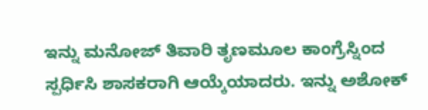ಇನ್ನು ಮನೋಜ್ ತಿವಾರಿ ತೃಣಮೂಲ ಕಾಂಗ್ರೆಸ್ನಿಂದ ಸ್ಪರ್ಧಿಸಿ ಶಾಸಕರಾಗಿ ಆಯ್ಕೆಯಾದರು. ಇನ್ನು ಅಶೋಕ್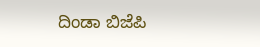ದಿಂಡಾ ಬಿಜೆಪಿ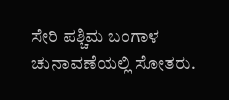ಸೇರಿ ಪಶ್ಚಿಮ ಬಂಗಾಳ ಚುನಾವಣೆಯಲ್ಲಿ ಸೋತರು.